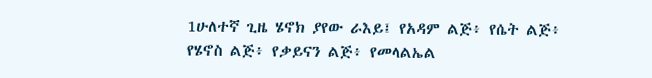1ሁለተኛ ጊዜ ሄኖክ ያየው ራእይ፤ የአዳም ልጅ፥ የሴት ልጅ፥ የሄኖስ ልጅ፥ የቃይናን ልጅ፥ የመላልኤል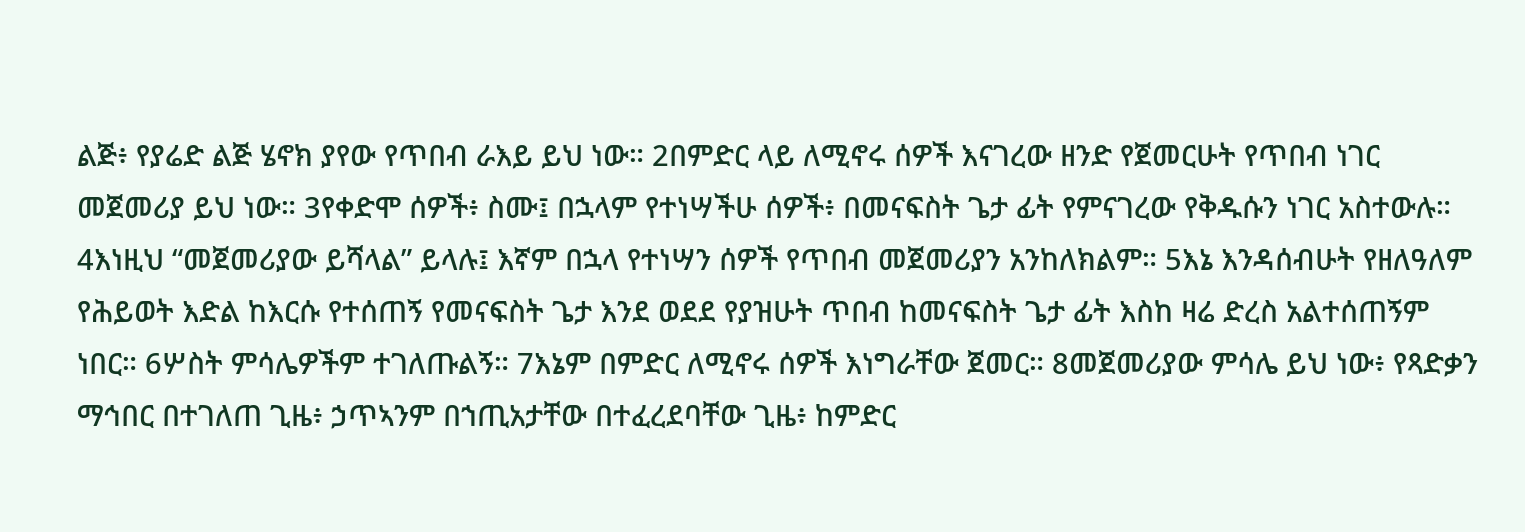ልጅ፥ የያሬድ ልጅ ሄኖክ ያየው የጥበብ ራእይ ይህ ነው። 2በምድር ላይ ለሚኖሩ ሰዎች እናገረው ዘንድ የጀመርሁት የጥበብ ነገር መጀመሪያ ይህ ነው። 3የቀድሞ ሰዎች፥ ስሙ፤ በኋላም የተነሣችሁ ሰዎች፥ በመናፍስት ጌታ ፊት የምናገረው የቅዱሱን ነገር አስተውሉ። 4እነዚህ “መጀመሪያው ይሻላል” ይላሉ፤ እኛም በኋላ የተነሣን ሰዎች የጥበብ መጀመሪያን አንከለክልም። 5እኔ እንዳሰብሁት የዘለዓለም የሕይወት እድል ከእርሱ የተሰጠኝ የመናፍስት ጌታ እንደ ወደደ የያዝሁት ጥበብ ከመናፍስት ጌታ ፊት እስከ ዛሬ ድረስ አልተሰጠኝም ነበር። 6ሦስት ምሳሌዎችም ተገለጡልኝ። 7እኔም በምድር ለሚኖሩ ሰዎች እነግራቸው ጀመር። 8መጀመሪያው ምሳሌ ይህ ነው፥ የጻድቃን ማኅበር በተገለጠ ጊዜ፥ ኃጥኣንም በኀጢአታቸው በተፈረደባቸው ጊዜ፥ ከምድር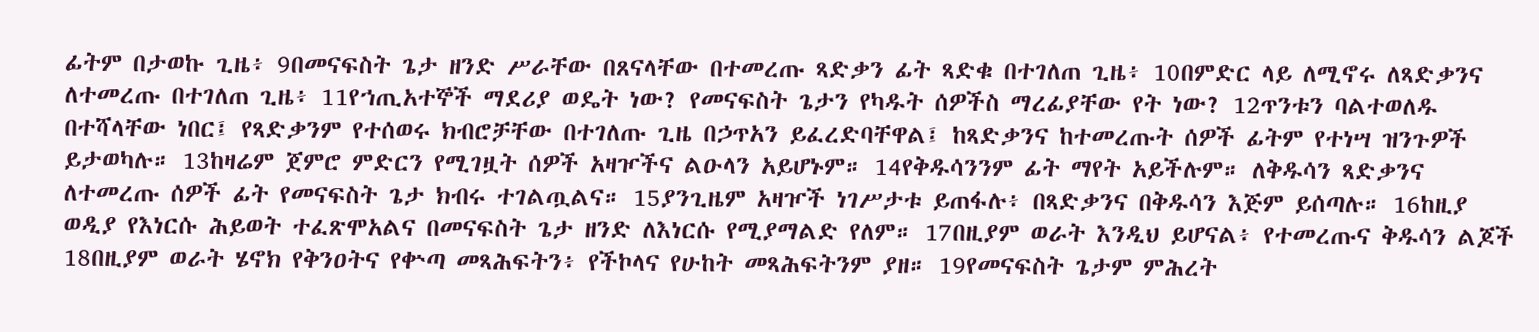ፊትም በታወኩ ጊዜ፥ 9በመናፍስት ጌታ ዘንድ ሥራቸው በጸናላቸው በተመረጡ ጻድቃን ፊት ጻድቁ በተገለጠ ጊዜ፥ 10በምድር ላይ ለሚኖሩ ለጻድቃንና ለተመረጡ በተገለጠ ጊዜ፥ 11የኀጢአተኞች ማደሪያ ወዴት ነው? የመናፍስት ጌታን የካዱት ሰዎችስ ማረፊያቸው የት ነው? 12ጥንቱን ባልተወለዱ በተሻላቸው ነበር፤ የጻድቃንም የተሰወሩ ክብሮቻቸው በተገለጡ ጊዜ በኃጥአን ይፈረድባቸዋል፤ ከጻድቃንና ከተመረጡት ሰዎች ፊትም የተነሣ ዝንጉዎች ይታወካሉ። 13ከዛሬም ጀምሮ ምድርን የሚገዟት ሰዎች አዛዦችና ልዑላን አይሆኑም። 14የቅዱሳንንም ፊት ማየት አይችሉም። ለቅዱሳን ጻድቃንና ለተመረጡ ሰዎች ፊት የመናፍስት ጌታ ክብሩ ተገልጧልና። 15ያንጊዜም አዛዦች ነገሥታቱ ይጠፋሉ፥ በጻድቃንና በቅዱሳን እጅም ይሰጣሉ። 16ከዚያ ወዲያ የእነርሱ ሕይወት ተፈጽሞአልና በመናፍስት ጌታ ዘንድ ለእነርሱ የሚያማልድ የለም። 17በዚያም ወራት እንዲህ ይሆናል፥ የተመረጡና ቅዱሳን ልጆች 18በዚያም ወራት ሄኖክ የቅንዐትና የቍጣ መጻሕፍትን፥ የችኮላና የሁከት መጻሕፍትንም ያዘ። 19የመናፍስት ጌታም ምሕረት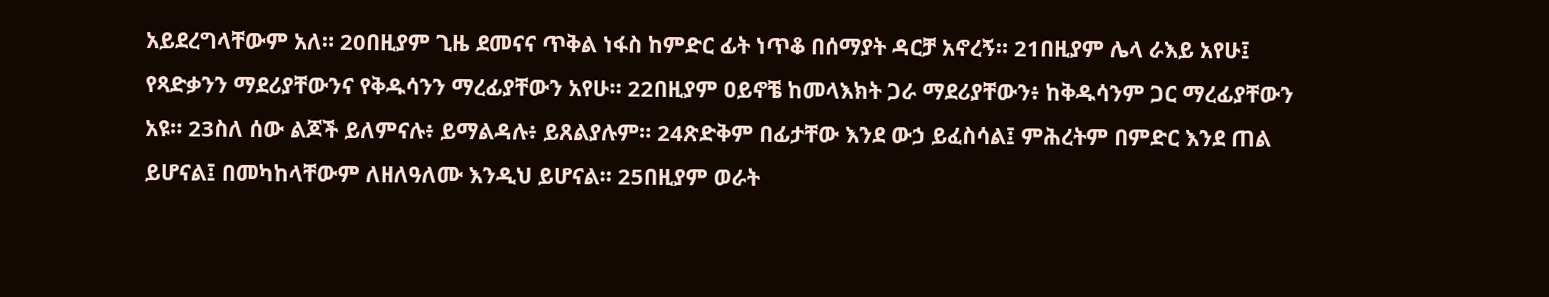አይደረግላቸውም አለ። 20በዚያም ጊዜ ደመናና ጥቅል ነፋስ ከምድር ፊት ነጥቆ በሰማያት ዳርቻ አኖረኝ። 21በዚያም ሌላ ራእይ አየሁ፤ የጻድቃንን ማደሪያቸውንና የቅዱሳንን ማረፊያቸውን አየሁ። 22በዚያም ዐይኖቼ ከመላእክት ጋራ ማደሪያቸውን፥ ከቅዱሳንም ጋር ማረፊያቸውን አዩ። 23ስለ ሰው ልጆች ይለምናሉ፥ ይማልዳሉ፥ ይጸልያሉም። 24ጽድቅም በፊታቸው እንደ ውኃ ይፈስሳል፤ ምሕረትም በምድር እንደ ጠል ይሆናል፤ በመካከላቸውም ለዘለዓለሙ እንዲህ ይሆናል። 25በዚያም ወራት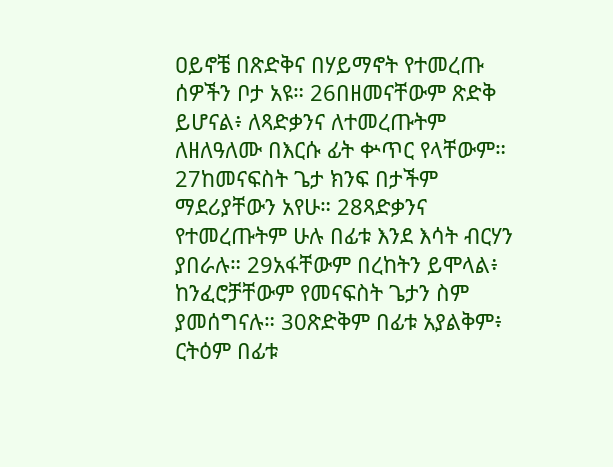ዐይኖቼ በጽድቅና በሃይማኖት የተመረጡ ሰዎችን ቦታ አዩ። 26በዘመናቸውም ጽድቅ ይሆናል፥ ለጻድቃንና ለተመረጡትም ለዘለዓለሙ በእርሱ ፊት ቍጥር የላቸውም። 27ከመናፍስት ጌታ ክንፍ በታችም ማደሪያቸውን አየሁ። 28ጻድቃንና የተመረጡትም ሁሉ በፊቱ እንደ እሳት ብርሃን ያበራሉ። 29አፋቸውም በረከትን ይሞላል፥ ከንፈሮቻቸውም የመናፍስት ጌታን ስም ያመሰግናሉ። 30ጽድቅም በፊቱ አያልቅም፥ ርትዕም በፊቱ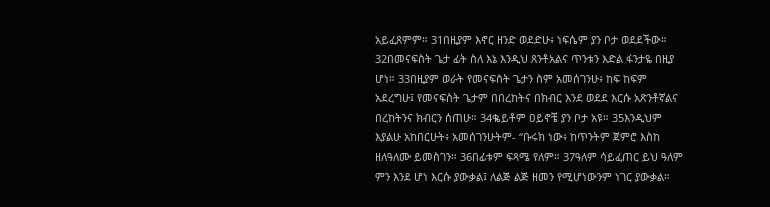አይፈጸምም። 31በዚያም እኖር ዘንድ ወደድሁ፥ ነፍሴም ያን ቦታ ወደደችው። 32በመናፍስት ጌታ ፊት ስለ እኔ እንዲህ ጸንቶአልና ጥንቱን እድል ፋንታዬ በዚያ ሆነ። 33በዚያም ወራት የመናፍስት ጌታን ስም አመሰገንሁ፥ ከፍ ከፍም አደረግሁ፤ የመናፍስት ጌታም በበረከትና በክብር እንደ ወደደ እርሱ አጽንቶኛልና በረከትንና ክብርን ሰጠሁ። 34ቈይቶም ዐይኖቼ ያን ቦታ አዩ። 35እንዲህም እያልሁ አከበርሁት፥ አመሰገንሁትም- “ቡሩክ ነው፥ ከጥንትም ጀምሮ እስከ ዘለዓለሙ ይመስገን። 36በፊቱም ፍጻሜ የለም። 37ዓለም ሳይፈጠር ይህ ዓለም ምን እንደ ሆነ እርሱ ያውቃል፤ ለልጅ ልጅ ዘመን የሚሆነውንም ነገር ያውቃል።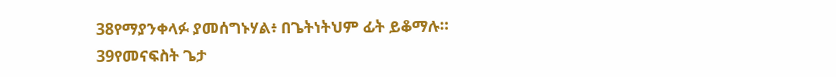38የማያንቀላፉ ያመሰግኑሃል፥ በጌትነትህም ፊት ይቆማሉ። 39የመናፍስት ጌታ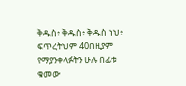ቅዱስ፥ ቅዱስ፥ ቅዱስ ነህ፥ ፍጥረትህም 40በዚያም የማያንቀላፉትን ሁሉ በፊቱ ቁመው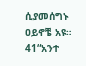ሲያመሰግኑ ዐይኖቼ አዩ። 41“አንተ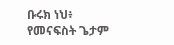ቡሩክ ነህ፥ የመናፍስት ጌታም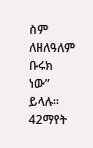ስም ለዘለዓለም ቡሩክ ነው” ይላሉ። 42ማየት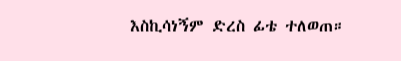እስኪሳነኝም ድረስ ፊቴ ተለወጠ።